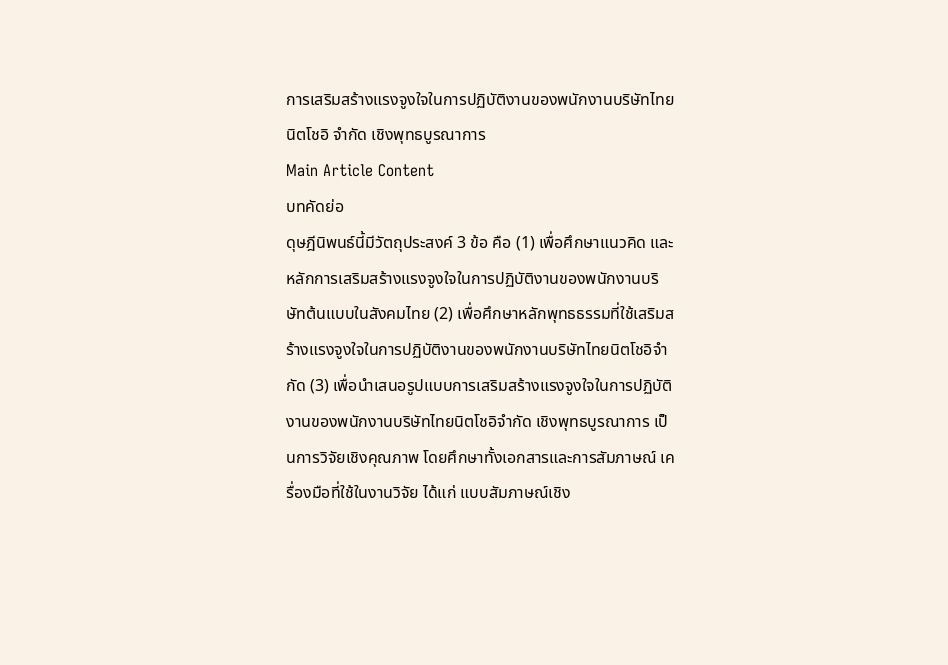การเสริมสร้างแรงจูงใจในการปฏิบัติงานของพนักงานบริษัทไทยนิตโชอิ จำกัด เชิงพุทธบูรณาการ
Main Article Content
บทคัดย่อ
ดุษฎีนิพนธ์นี้มีวัตถุประสงค์ 3 ข้อ คือ (1) เพื่อศึกษาแนวคิด และหลักการเสริมสร้างแรงจูงใจในการปฏิบัติงานของพนักงานบริษัทต้นแบบในสังคมไทย (2) เพื่อศึกษาหลักพุทธธรรมที่ใช้เสริมสร้างแรงจูงใจในการปฏิบัติงานของพนักงานบริษัทไทยนิตโชอิจำกัด (3) เพื่อนำเสนอรูปแบบการเสริมสร้างแรงจูงใจในการปฏิบัติงานของพนักงานบริษัทไทยนิตโชอิจำกัด เชิงพุทธบูรณาการ เป็นการวิจัยเชิงคุณภาพ โดยศึกษาทั้งเอกสารและการสัมภาษณ์ เครื่องมือที่ใช้ในงานวิจัย ได้แก่ แบบสัมภาษณ์เชิง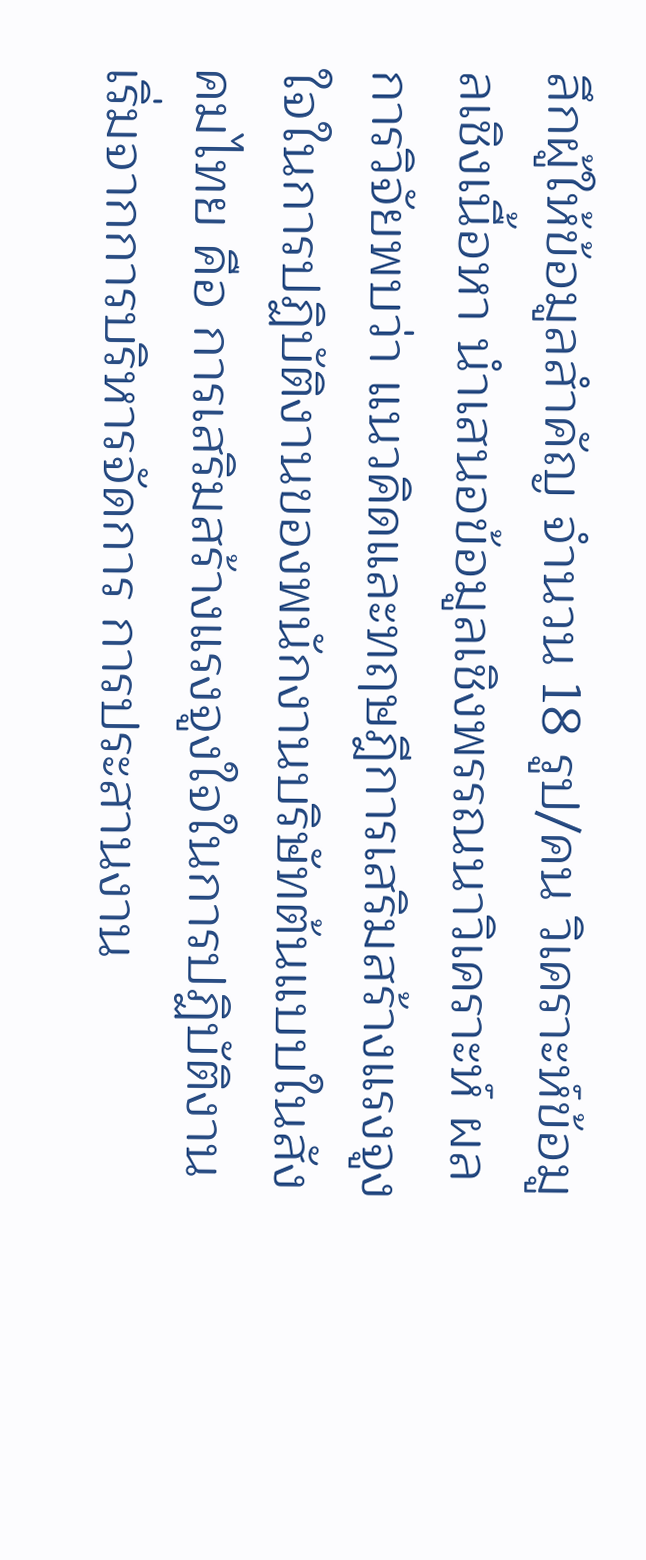ลึกผู้ให้ข้อมูลสำคัญ จำนวน 18 รูป/คน วิเคราะห์ข้อมูลเชิงเนื้อหา นำเสนอข้อมูลเชิงพรรณนาวิเคราะห์ ผลการวิจัยพบว่า แนวคิดและทฤษฎีการเสริมสร้างแรงจูงใจในการปฏิบัติงานของพนักงานบริษัทต้นแบบในสังคมไทย คือ การเสริมสร้างแรงจูงใจในการปฏิบัติงานเริ่มจากการบริหารจัดการ การประสานงาน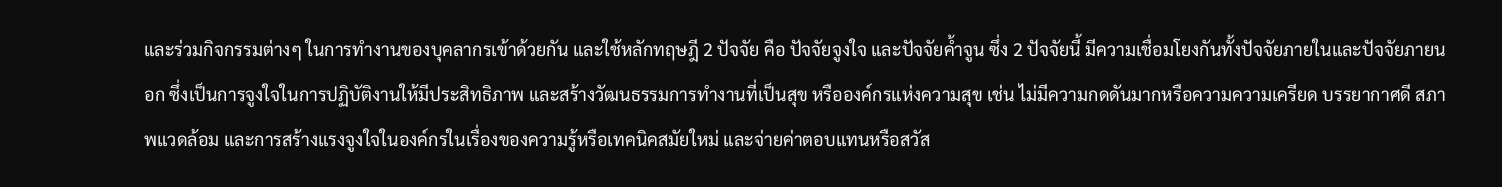และร่วมกิจกรรมต่างๆ ในการทำงานของบุคลากรเข้าด้วยกัน และใช้หลักทฤษฎี 2 ปัจจัย คือ ปัจจัยจูงใจ และปัจจัยค้ำจูน ซึ่ง 2 ปัจจัยนี้ มีความเชื่อมโยงกันทั้งปัจจัยภายในและปัจจัยภายนอก ซึ่งเป็นการจูงใจในการปฏิบัติงานให้มีประสิทธิภาพ และสร้างวัฒนธรรมการทำงานที่เป็นสุข หรือองค์กรแห่งความสุข เช่น ไม่มีความกดดันมากหรือความความเครียด บรรยากาศดี สภาพแวดล้อม และการสร้างแรงจูงใจในองค์กรในเรื่องของความรู้หรือเทคนิคสมัยใหม่ และจ่ายค่าตอบแทนหรือสวัส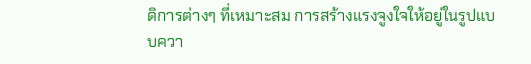ดิการต่างๆ ที่เหมาะสม การสร้างแรงจูงใจให้อยู่ในรูปแบบควา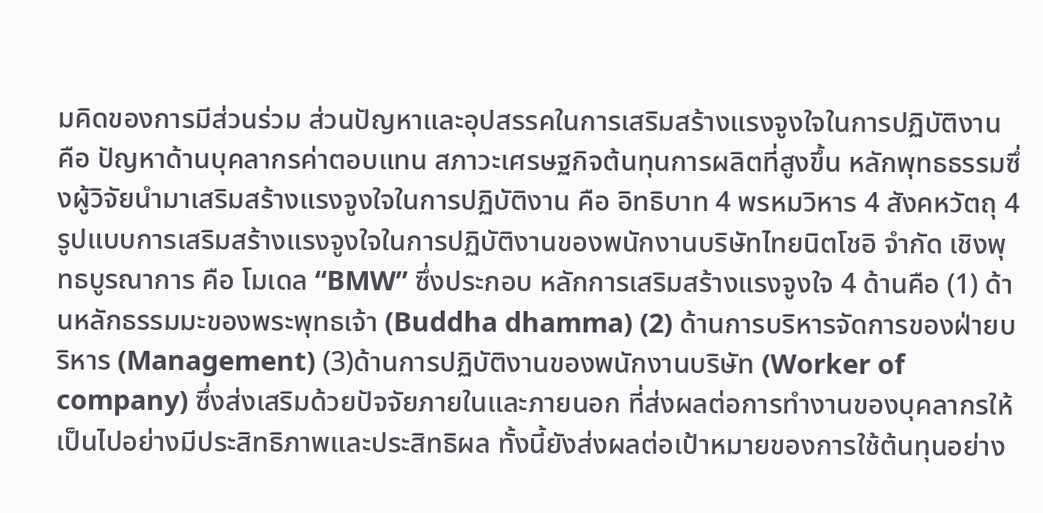มคิดของการมีส่วนร่วม ส่วนปัญหาและอุปสรรคในการเสริมสร้างแรงจูงใจในการปฏิบัติงาน คือ ปัญหาด้านบุคลากรค่าตอบแทน สภาวะเศรษฐกิจต้นทุนการผลิตที่สูงขึ้น หลักพุทธธรรมซึ่งผู้วิจัยนำมาเสริมสร้างแรงจูงใจในการปฏิบัติงาน คือ อิทธิบาท 4 พรหมวิหาร 4 สังคหวัตถุ 4 รูปแบบการเสริมสร้างแรงจูงใจในการปฏิบัติงานของพนักงานบริษัทไทยนิตโชอิ จำกัด เชิงพุทธบูรณาการ คือ โมเดล “BMW” ซึ่งประกอบ หลักการเสริมสร้างแรงจูงใจ 4 ด้านคือ (1) ด้านหลักธรรมมะของพระพุทธเจ้า (Buddha dhamma) (2) ด้านการบริหารจัดการของฝ่ายบริหาร (Management) (3)ด้านการปฏิบัติงานของพนักงานบริษัท (Worker of company) ซึ่งส่งเสริมด้วยปัจจัยภายในและภายนอก ที่ส่งผลต่อการทำงานของบุคลากรให้เป็นไปอย่างมีประสิทธิภาพและประสิทธิผล ทั้งนี้ยังส่งผลต่อเป้าหมายของการใช้ต้นทุนอย่าง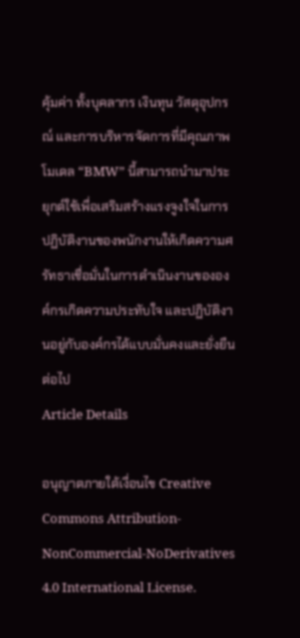คุ้มค่า ทั้งบุคลากร เงินทุน วัสดุอุปกรณ์ และการบริหารจัดการที่มีคุณภาพโมเดล “BMW” นี้สามารถนำมาประยุกต์ใช้เพื่อเสริมสร้างแรงจูงใจในการปฏิบัติงานของพนักงานให้เกิดความศรัทธาเชื่อมั่นในการดำเนินงานขององค์กรเกิดความประทับใจ และปฏิบัติงานอยู่กับองค์กรได้แบบมั่นคงและยั่งยืนต่อไป
Article Details

อนุญาตภายใต้เงื่อนไข Creative Commons Attribution-NonCommercial-NoDerivatives 4.0 International License.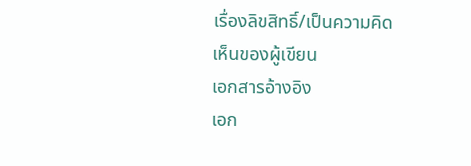เรื่องลิขสิทธิ์/เป็นความคิดเห็นของผู้เขียน
เอกสารอ้างอิง
เอก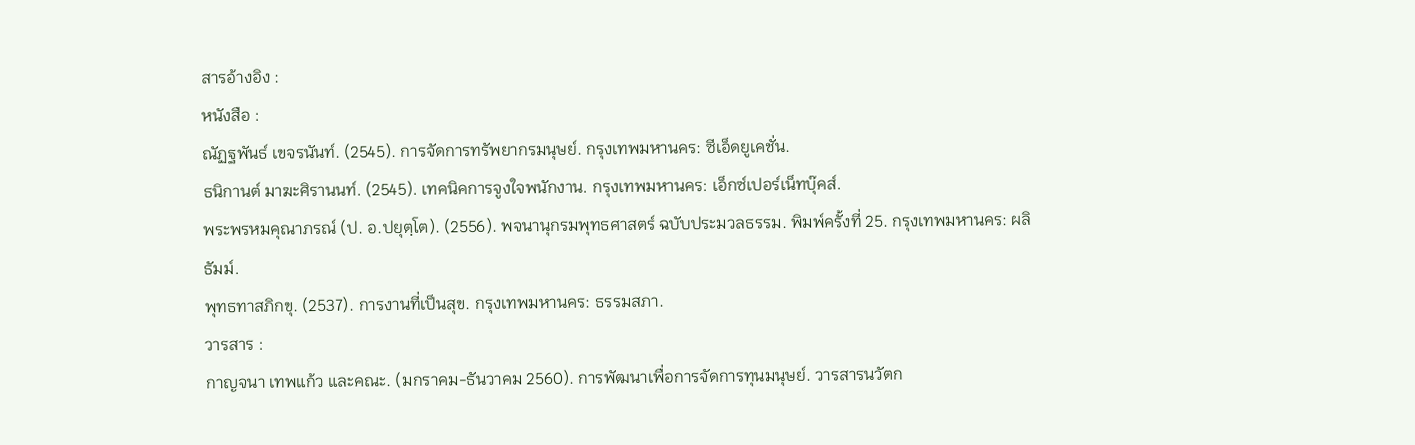สารอ้างอิง :
หนังสือ :
ณัฏฐพันธ์ เขจรนันท์. (2545). การจัดการทรัพยากรมนุษย์. กรุงเทพมหานคร: ซีเอ็ดยูเคชั่น.
ธนิกานต์ มาฆะศิรานนท์. (2545). เทคนิคการจูงใจพนักงาน. กรุงเทพมหานคร: เอ็กซ์เปอร์เน็ทบุ๊คส์.
พระพรหมคุณาภรณ์ (ป. อ.ปยุตฺโต). (2556). พจนานุกรมพุทธศาสตร์ ฉบับประมวลธรรม. พิมพ์ครั้งที่ 25. กรุงเทพมหานคร: ผลิธัมม์.
พุทธทาสภิกขุ. (2537). การงานที่เป็นสุข. กรุงเทพมหานคร: ธรรมสภา.
วารสาร :
กาญจนา เทพแก้ว และคณะ. (มกราคม-ธันวาคม 2560). การพัฒนาเพื่อการจัดการทุนมนุษย์. วารสารนวัตก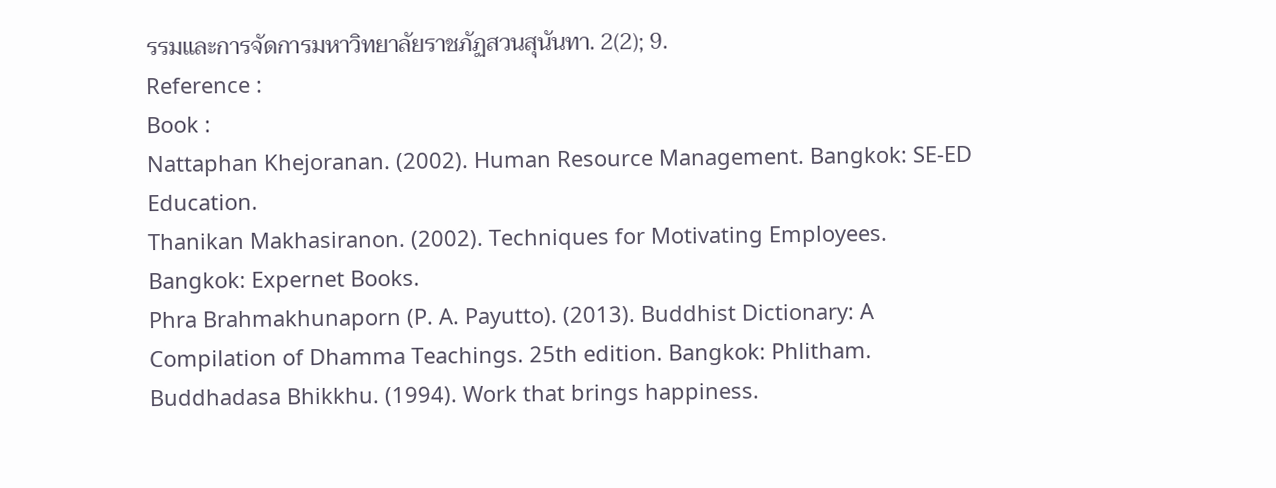รรมและการจัดการมหาวิทยาลัยราชภัฏสวนสุนันทา. 2(2); 9.
Reference :
Book :
Nattaphan Khejoranan. (2002). Human Resource Management. Bangkok: SE-ED Education.
Thanikan Makhasiranon. (2002). Techniques for Motivating Employees. Bangkok: Expernet Books.
Phra Brahmakhunaporn (P. A. Payutto). (2013). Buddhist Dictionary: A Compilation of Dhamma Teachings. 25th edition. Bangkok: Phlitham.
Buddhadasa Bhikkhu. (1994). Work that brings happiness.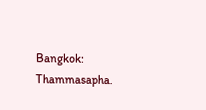Bangkok: Thammasapha.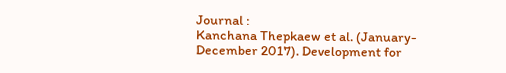Journal :
Kanchana Thepkaew et al. (January-December 2017). Development for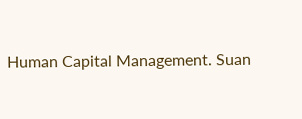Human Capital Management. Suan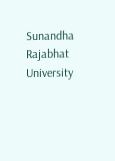Sunandha Rajabhat University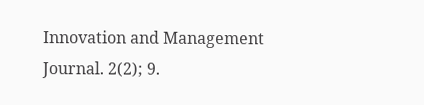Innovation and Management Journal. 2(2); 9.